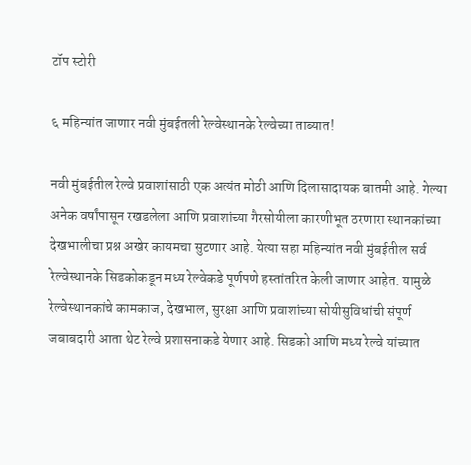टॉप स्टोरी

६ महिन्यांत जाणार नवी मुंबईतली रेल्वेस्थानके रेल्वेच्या ताब्यात!

नवी मुंबईतील रेल्वे प्रवाशांसाठी एक अत्यंत मोठी आणि दिलासादायक बातमी आहे. गेल्या अनेक वर्षांपासून रखडलेला आणि प्रवाशांच्या गैरसोयीला कारणीभूत ठरणारा स्थानकांच्या देखभालीचा प्रश्न अखेर कायमचा सुटणार आहे. येत्या सहा महिन्यांत नवी मुंबईतील सर्व रेल्वेस्थानके सिडकोकडून मध्य रेल्वेकडे पूर्णपणे हस्तांतरित केली जाणार आहेत. यामुळे रेल्वेस्थानकांचे कामकाज, देखभाल, सुरक्षा आणि प्रवाशांच्या सोयीसुविधांची संपूर्ण जबाबदारी आता थेट रेल्वे प्रशासनाकडे येणार आहे. सिडको आणि मध्य रेल्वे यांच्यात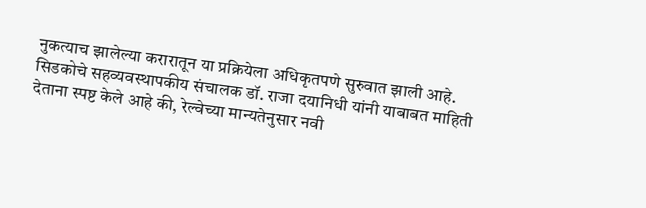नुकत्याच झालेल्या करारातून या प्रक्रियेला अधिकृतपणे सुरुवात झाली आहे. सिडकोचे सहव्यवस्थापकीय संचालक डॉ. राजा दयानिधी यांनी याबाबत माहिती देताना स्पष्ट केले आहे की, रेल्वेच्या मान्यतेनुसार नवी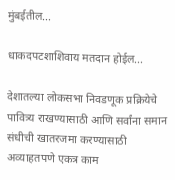मुंबईतील...

धाकदपटशाशिवाय मतदान होईल...

देशातल्या लोकसभा निवडणूक प्रक्रियेचे पावित्र्य राखण्यासाठी आणि सर्वांना समान संधीची खातरजमा करण्यासाठी अव्याहतपणे एकत्र काम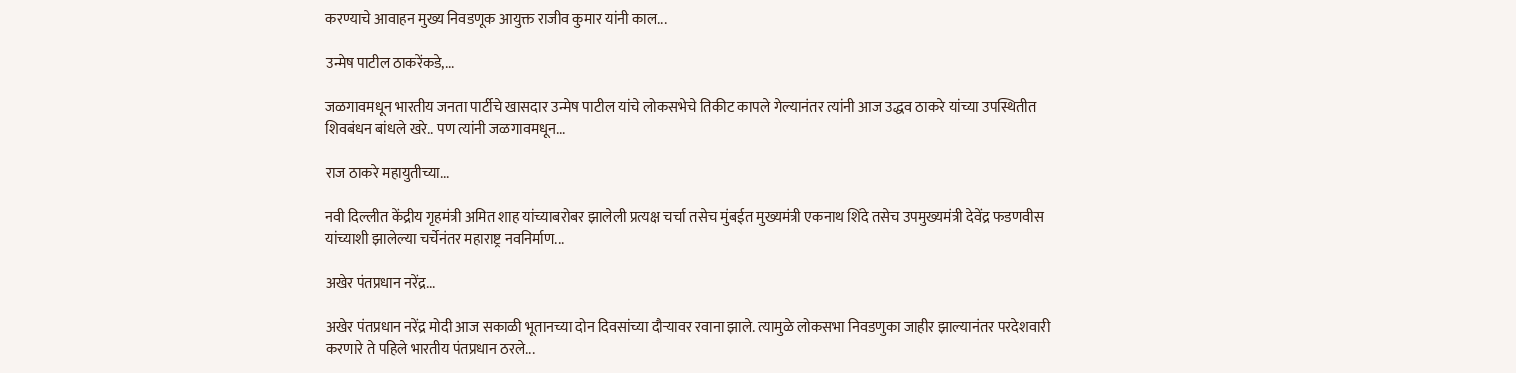करण्याचे आवाहन मुख्य निवडणूक आयुक्त राजीव कुमार यांनी काल...

उन्मेष पाटील ठाकरेंकडे,...

जळगावमधून भारतीय जनता पार्टीचे खासदार उन्मेष पाटील यांचे लोकसभेचे तिकीट कापले गेल्यानंतर त्यांनी आज उद्धव ठाकरे यांच्या उपस्थितीत शिवबंधन बांधले खरे.. पण त्यांनी जळगावमधून...

राज ठाकरे महायुतीच्या...

नवी दिल्लीत केंद्रीय गृहमंत्री अमित शाह यांच्याबरोबर झालेली प्रत्यक्ष चर्चा तसेच मुंबईत मुख्यमंत्री एकनाथ शिंदे तसेच उपमुख्यमंत्री देवेंद्र फडणवीस यांच्याशी झालेल्या चर्चेनंतर महाराष्ट्र नवनिर्माण...

अखेर पंतप्रधान नरेंद्र...

अखेर पंतप्रधान नरेंद्र मोदी आज सकाळी भूतानच्या दोन दिवसांच्या दौऱ्यावर रवाना झाले. त्यामुळे लोकसभा निवडणुका जाहीर झाल्यानंतर परदेशवारी करणारे ते पहिले भारतीय पंतप्रधान ठरले...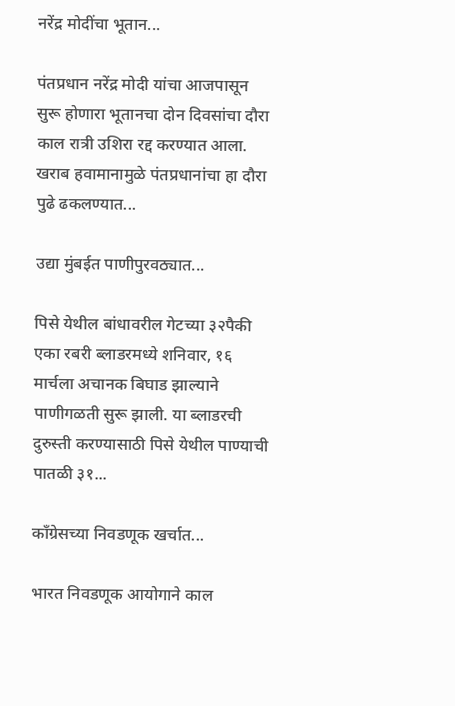नरेंद्र मोदींचा भूतान...

पंतप्रधान नरेंद्र मोदी यांचा आजपासून सुरू होणारा भूतानचा दोन दिवसांचा दौरा काल रात्री उशिरा रद्द करण्यात आला. खराब हवामानामुळे पंतप्रधानांचा हा दौरा पुढे ढकलण्यात...

उद्या मुंबईत पाणीपुरवठ्यात...

पिसे येथील बांधावरील गेटच्या ३२पैकी एका रबरी ब्लाडरमध्ये शनिवार, १६ मार्चला अचानक बिघाड झाल्‍याने पाणीगळती सुरू झाली. या ब्लाडरची दुरुस्ती करण्यासाठी पिसे येथील पाण्याची पातळी ३१...

काँग्रेसच्या निवडणूक खर्चात...

भारत निवडणूक आयोगाने काल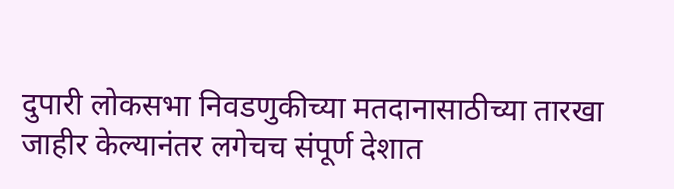दुपारी लोकसभा निवडणुकीच्या मतदानासाठीच्या तारखा जाहीर केल्यानंतर लगेचच संपूर्ण देशात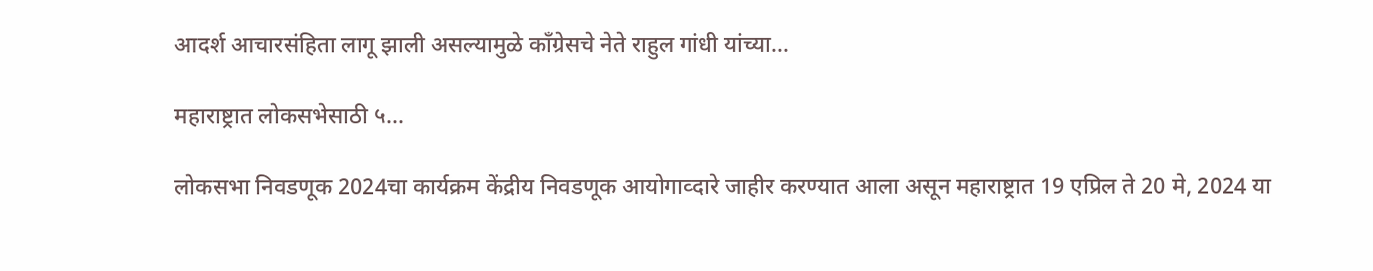आदर्श आचारसंहिता लागू झाली असल्यामुळे काँग्रेसचे नेते राहुल गांधी यांच्या...

महाराष्ट्रात लोकसभेसाठी ५...

लोकसभा निवडणूक 2024चा कार्यक्रम केंद्रीय निवडणूक आयोगाव्दारे जाहीर करण्यात आला असून महाराष्ट्रात 19 एप्रिल ते 20 मे, 2024 या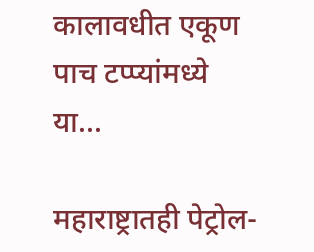कालावधीत एकूण पाच टप्प्यांमध्ये या...

महाराष्ट्रातही पेट्रोल-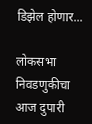डिझेल होणार...

लोकसभा निवडणुकीचा आज दुपारी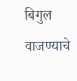बिगुल वाजण्याचे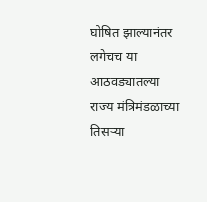घोषित झाल्यानंतर लगेचच या आठवड्यातल्या राज्य मंत्रिमंडळाच्या तिसऱ्या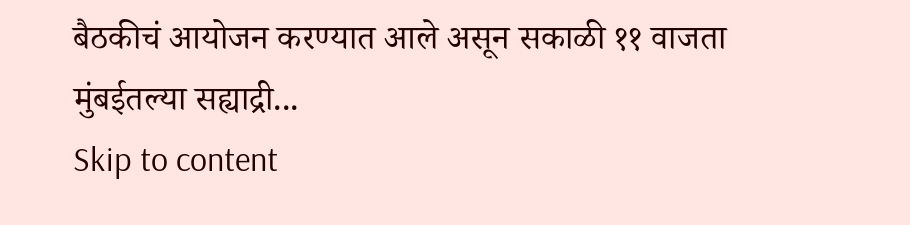बैठकीचं आयोजन करण्यात आले असून सकाळी ११ वाजता मुंबईतल्या सह्याद्री...
Skip to content